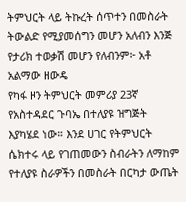ትምህርት ላይ ትኩረት ሰጥተን በመስራት ትውልድ የሚያመሰግን መሆን አለብን እንጅ የታሪክ ተወቃሽ መሆን የለብንም፦ አቶ አልማው ዘውዴ
የካፋ ዞን ትምህርት መምሪያ 23ኛ የአስተዳደር ጉባኤ በተለያዩ ዝግጅት እያካሄደ ነው። እንደ ሀገር የትምህርት ሴክተሩ ላይ የገጠመውን ስብራትን ለማከም የተለያዩ ስራዎችን በመስራት በርካታ ውጤት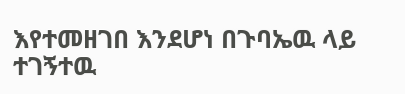እየተመዘገበ እንደሆነ በጉባኤዉ ላይ ተገኝተዉ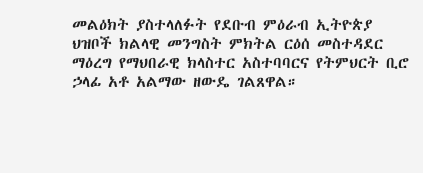መልዕክት ያስተላለፉት የደቡብ ምዕራብ ኢትዮጵያ ህዝቦች ክልላዊ መንግስት ምክትል ርዕሰ መስተዳደር ማዕረግ የማህበራዊ ክላስተር አስተባባርና የትምህርት ቢሮ ኃላፊ አቶ አልማው ዘውዴ ገልጸዋል።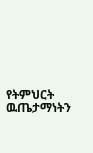የትምህርት ዉጤታማነትን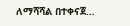ለማሻሻል በተቀናጀ…